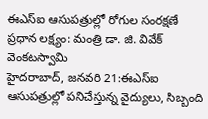ఈఎస్ఐ ఆసుపత్రుల్లో రోగుల సంరక్షణే ప్రధాన లక్ష్యం: మంత్రి డా. జి. వివేక్ వెంకటస్వామి
హైదరాబాద్, జనవరి 21:ఈఎస్ఐ ఆసుపత్రుల్లో పనిచేస్తున్న వైద్యులు, సిబ్బంది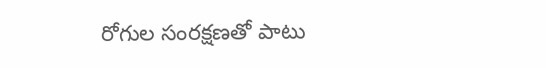రోగుల సంరక్షణతో పాటు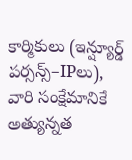కార్మికులు (ఇన్ష్యూర్డ్ పర్సన్స్–IPలు), వారి సంక్షేమానికే అత్యున్నత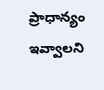ప్రాధాన్యం ఇవ్వాలని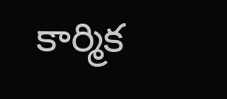కార్మిక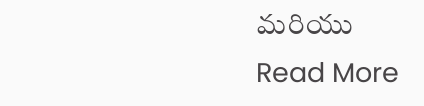మరియు
Read More